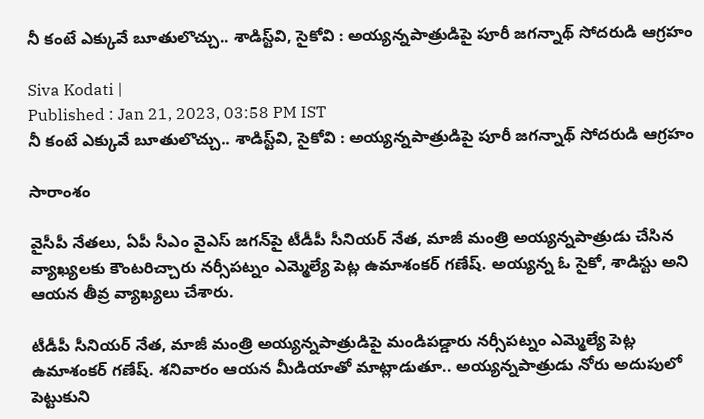నీ కంటే ఎక్కువే బూతులొచ్చు.. శాడిస్ట్‌వి, సైకోవి : అయ్యన్నపాత్రుడిపై పూరీ జగన్నాథ్ సోదరుడి ఆగ్రహం

Siva Kodati |
Published : Jan 21, 2023, 03:58 PM IST
నీ కంటే ఎక్కువే బూతులొచ్చు.. శాడిస్ట్‌వి, సైకోవి : అయ్యన్నపాత్రుడిపై పూరీ జగన్నాథ్ సోదరుడి ఆగ్రహం

సారాంశం

వైసీపీ నేతలు, ఏపీ సీఎం వైఎస్ జగన్‌పై టీడీపీ సీనియర్ నేత, మాజీ మంత్రి అయ్యన్నపాత్రుడు చేసిన వ్యాఖ్యలకు కౌంటరిచ్చారు నర్సీపట్నం ఎమ్మెల్యే పెట్ల ఉమాశంకర్ గణేష్. అయ్యన్న ఓ సైకో, శాడిస్టు అని ఆయన తీవ్ర వ్యాఖ్యలు చేశారు.

టీడీపీ సీనియర్ నేత, మాజీ మంత్రి అయ్యన్నపాత్రుడిపై మండిపడ్డారు నర్సీపట్నం ఎమ్మెల్యే పెట్ల ఉమాశంకర్ గణేష్. శనివారం ఆయన మీడియాతో మాట్లాడుతూ.. అయ్యన్నపాత్రుడు నోరు అదుపులో పెట్టుకుని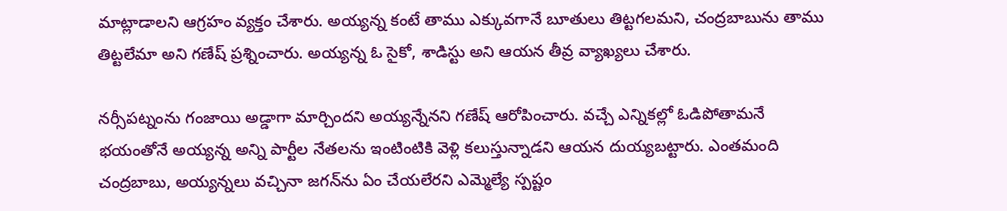మాట్లాడాలని ఆగ్రహం వ్యక్తం చేశారు. అయ్యన్న కంటే తాము ఎక్కువగానే బూతులు తిట్టగలమని, చంద్రబాబును తాము తిట్టలేమా అని గణేష్ ప్రశ్నించారు. అయ్యన్న ఓ సైకో, శాడిస్టు అని ఆయన తీవ్ర వ్యాఖ్యలు చేశారు.

నర్సీపట్నంను గంజాయి అడ్డాగా మార్చిందని అయ్యన్నేనని గణేష్ ఆరోపించారు. వచ్చే ఎన్నికల్లో ఓడిపోతామనే భయంతోనే అయ్యన్న అన్ని పార్టీల నేతలను ఇంటింటికి వెళ్లి కలుస్తున్నాడని ఆయన దుయ్యబట్టారు. ఎంతమంది చంద్రబాబు, అయ్యన్నలు వచ్చినా జగన్‌ను ఏం చేయలేరని ఎమ్మెల్యే స్పష్టం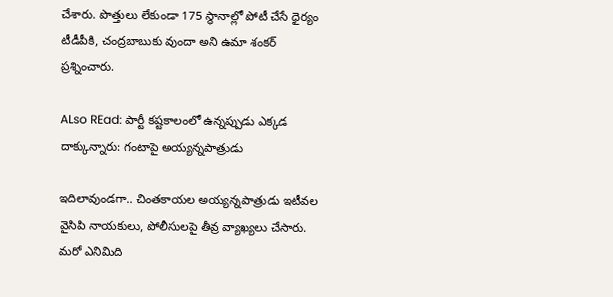చేశారు. పొత్తులు లేకుండా 175 స్థానాల్లో పోటీ చేసే ధైర్యం టీడీపీకి, చంద్రబాబుకు వుందా అని ఉమా శంకర్ ప్రశ్నించారు.

ALso REad: పార్టీ కష్టకాలంలో ఉన్నప్పుడు ఎక్కడ దాక్కున్నారు: గంటాపై అయ్యన్నపాత్రుడు

ఇదిలావుండగా.. చింతకాయల అయ్యన్నపాత్రుడు ఇటీవల వైసిపి నాయకులు, పోలీసులపై తీవ్ర వ్యాఖ్యలు చేసారు. మరో ఎనిమిది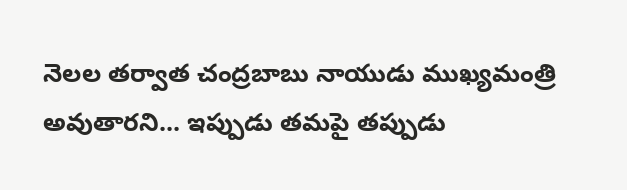నెలల తర్వాత చంద్రబాబు నాయుడు ముఖ్యమంత్రి అవుతారని... ఇప్పుడు తమపై తప్పుడు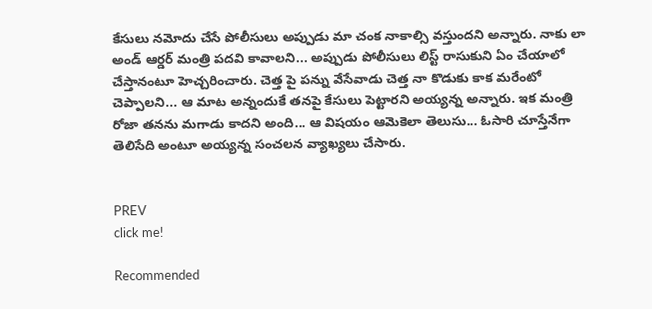కేసులు నమోదు చేసే పోలీసులు అప్పుడు మా చంక నాకాల్సి వస్తుందని అన్నారు. నాకు లా అండ్ ఆర్డర్ మంత్రి పదవి కావాలని... అప్పుడు పోలీసులు లిస్ట్ రాసుకుని ఏం చేయాలో చేస్తానంటూ హెచ్చరించారు. చెత్త పై పన్ను వేసేవాడు చెత్త నా కొడుకు కాక మరేంటో చెప్పాలని... ఆ మాట అన్నందుకే తనపై కేసులు పెట్టారని అయ్యన్న అన్నారు. ఇక మంత్రి రోజా తనను మగాడు కాదని అంది... ఆ విషయం ఆమెకెలా తెలుసు... ఓసారి చూస్తేనేగా తెలిసేది అంటూ అయ్యన్న సంచలన వ్యాఖ్యలు చేసారు.


PREV
click me!

Recommended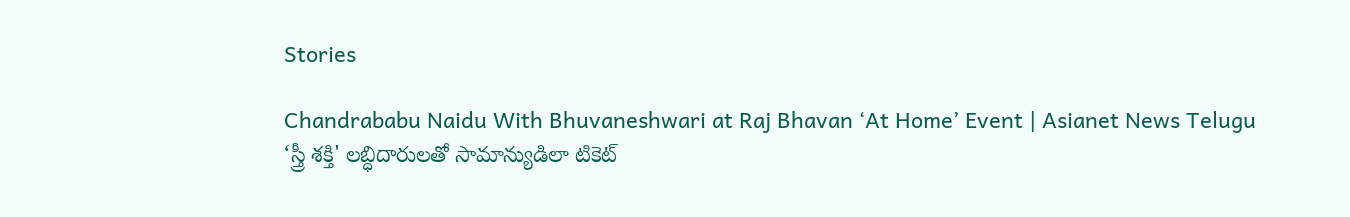Stories

Chandrababu Naidu With Bhuvaneshwari at Raj Bhavan ‘At Home’ Event | Asianet News Telugu
‘స్త్రీ శక్తి' లబ్ధిదారులతో సామాన్యుడిలా టికెట్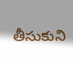తీసుకుని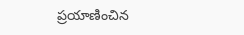ప్రయాణించిన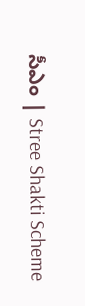సీఎం | Stree Shakti Scheme